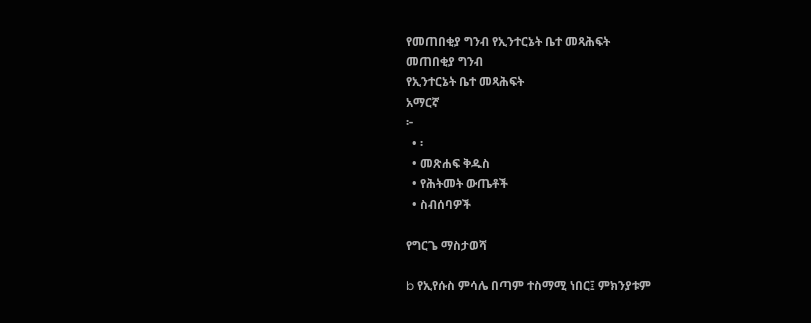የመጠበቂያ ግንብ የኢንተርኔት ቤተ መጻሕፍት
መጠበቂያ ግንብ
የኢንተርኔት ቤተ መጻሕፍት
አማርኛ
፦
  • ፡
  • መጽሐፍ ቅዱስ
  • የሕትመት ውጤቶች
  • ስብሰባዎች

የግርጌ ማስታወሻ

b የኢየሱስ ምሳሌ በጣም ተስማሚ ነበር፤ ምክንያቱም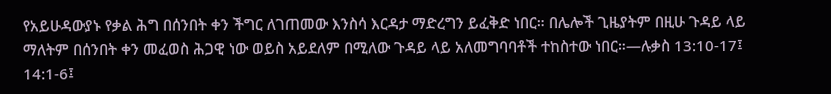የአይሁዳውያኑ የቃል ሕግ በሰንበት ቀን ችግር ለገጠመው እንስሳ እርዳታ ማድረግን ይፈቅድ ነበር። በሌሎች ጊዜያትም በዚሁ ጉዳይ ላይ ማለትም በሰንበት ቀን መፈወስ ሕጋዊ ነው ወይስ አይደለም በሚለው ጉዳይ ላይ አለመግባባቶች ተከስተው ነበር።—ሉቃስ 13:10-17፤ 14:1-6፤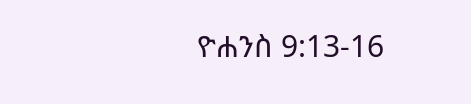ዮሐንስ 9:13-16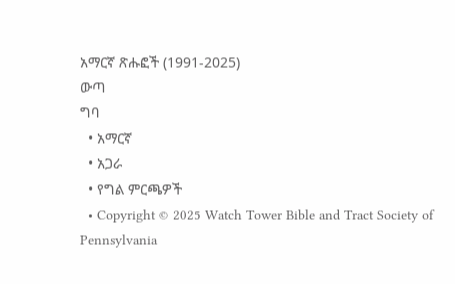አማርኛ ጽሑፎች (1991-2025)
ውጣ
ግባ
  • አማርኛ
  • አጋራ
  • የግል ምርጫዎች
  • Copyright © 2025 Watch Tower Bible and Tract Society of Pennsylvania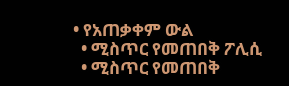• የአጠቃቀም ውል
  • ሚስጥር የመጠበቅ ፖሊሲ
  • ሚስጥር የመጠበቅ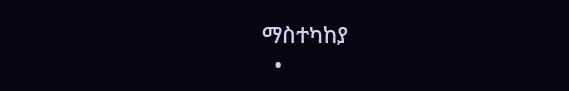ማስተካከያ
  •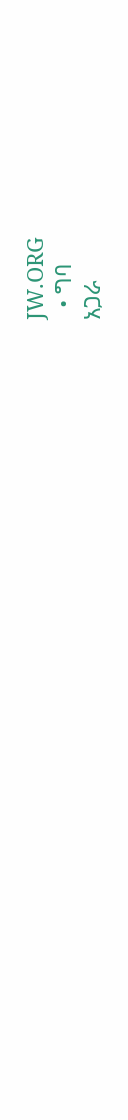JW.ORG
  • ግባ
አጋራ